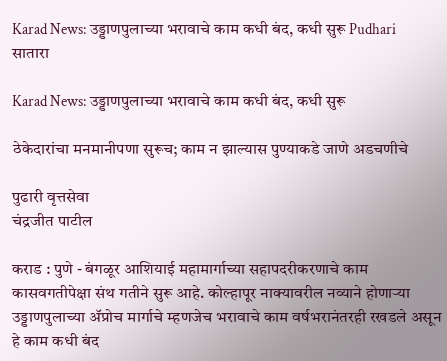Karad News: उड्डाणपुलाच्या भरावाचे काम कधी बंद, कधी सुरू Pudhari
सातारा

Karad News: उड्डाणपुलाच्या भरावाचे काम कधी बंद, कधी सुरू

ठेकेदारांचा मनमानीपणा सुरूच; काम न झाल्यास पुण्याकडे जाणे अडचणीचे

पुढारी वृत्तसेवा
चंद्रजीत पाटील

कराड : पुणे - बंगळूर आशियाई महामार्गाच्या सहापदरीकरणाचे काम कासवगतीपेक्षा संथ गतीने सुरू आहे. कोल्हापूर नाक्यावरील नव्याने होणाऱ्या उड्डाणपुलाच्या ॲप्रोच मार्गाचे म्हणजेच भरावाचे काम वर्षभरानंतरही रखडले असून हे काम कधी बंद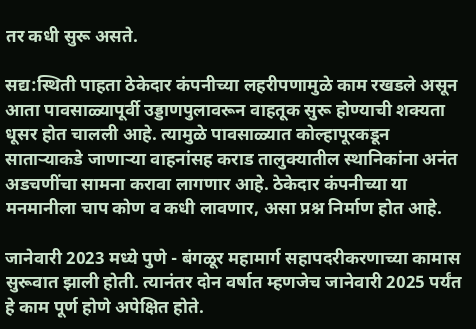तर कधी सुरू असते.

सद्य:स्थिती पाहता ठेकेदार कंपनीच्या लहरीपणामुळे काम रखडले असून आता पावसाळ्यापूर्वी उड्डाणपुलावरून वाहतूक सुरू होण्याची शक्यता धूसर होत चालली आहे. त्यामुळे पावसाळ्यात कोल्हापूरकडून साताऱ्याकडे जाणाऱ्या वाहनांसह कराड तालुक्यातील स्थानिकांना अनंत अडचणींचा सामना करावा लागणार आहे. ठेकेदार कंपनीच्या या मनमानीला चाप कोण व कधी लावणार, असा प्रश्न निर्माण होत आहे.

जानेवारी 2023 मध्ये पुणे - बंगळूर महामार्ग सहापदरीकरणाच्या कामास सुरूवात झाली होती. त्यानंतर दोन वर्षात म्हणजेच जानेवारी 2025 पर्यंत हे काम पूर्ण होणे अपेक्षित होते.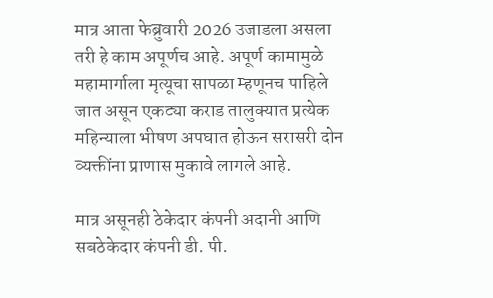मात्र आता फेब्रुवारी 2026 उजाडला असला तरी हे काम अपूर्णच आहे. अपूर्ण कामामुळे महामार्गाला मृत्यूचा सापळा म्हणूनच पाहिले जात असून एकट्या कराड तालुक्यात प्रत्येक महिन्याला भीषण अपघात होऊन सरासरी दोन व्यक्तींना प्राणास मुकावे लागले आहे.

मात्र असूनही ठेकेदार कंपनी अदानी आणि सबठेकेदार कंपनी डी. पी.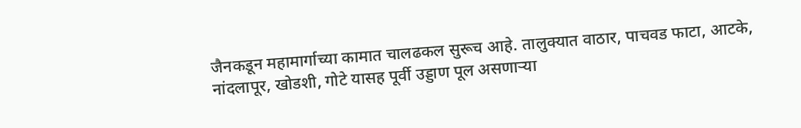जैनकडून महामार्गाच्या कामात चालढकल सुरूच आहे. तालुक्यात वाठार, पाचवड फाटा, आटके, नांदलापूर, खोडशी, गोटे यासह पूर्वी उड्डाण पूल असणाऱ्या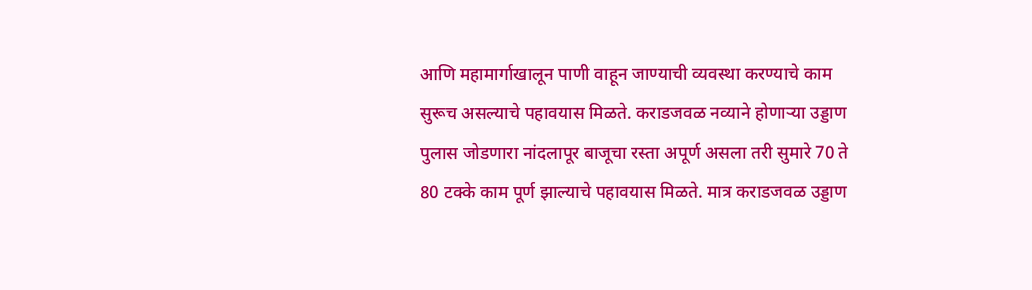आणि महामार्गाखालून पाणी वाहून जाण्याची व्यवस्था करण्याचे काम सुरूच असल्याचे पहावयास मिळते. कराडजवळ नव्याने होणाऱ्या उड्डाण पुलास जोडणारा नांदलापूर बाजूचा रस्ता अपूर्ण असला तरी सुमारे 70 ते 80 टक्के काम पूर्ण झाल्याचे पहावयास मिळते. मात्र कराडजवळ उड्डाण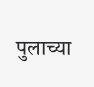पुलाच्या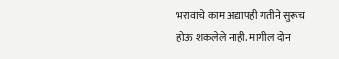भरावाचे काम अद्यापही गतीने सुरूच होऊ शकलेले नाही. मागील दोन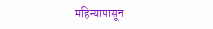महिन्यापासून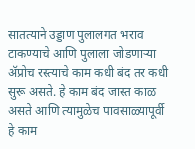सातत्याने उड्डाण पुलालगत भराव टाकण्याचे आणि पुलाला जोडणाऱ्या ॲप्रोच रस्त्याचे काम कधी बंद तर कधी सुरू असते. हे काम बंद जास्त काळ असते आणि त्यामुळेच पावसाळ्यापूर्वी हे काम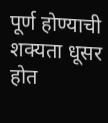पूर्ण होण्याची शक्यता धूसर होत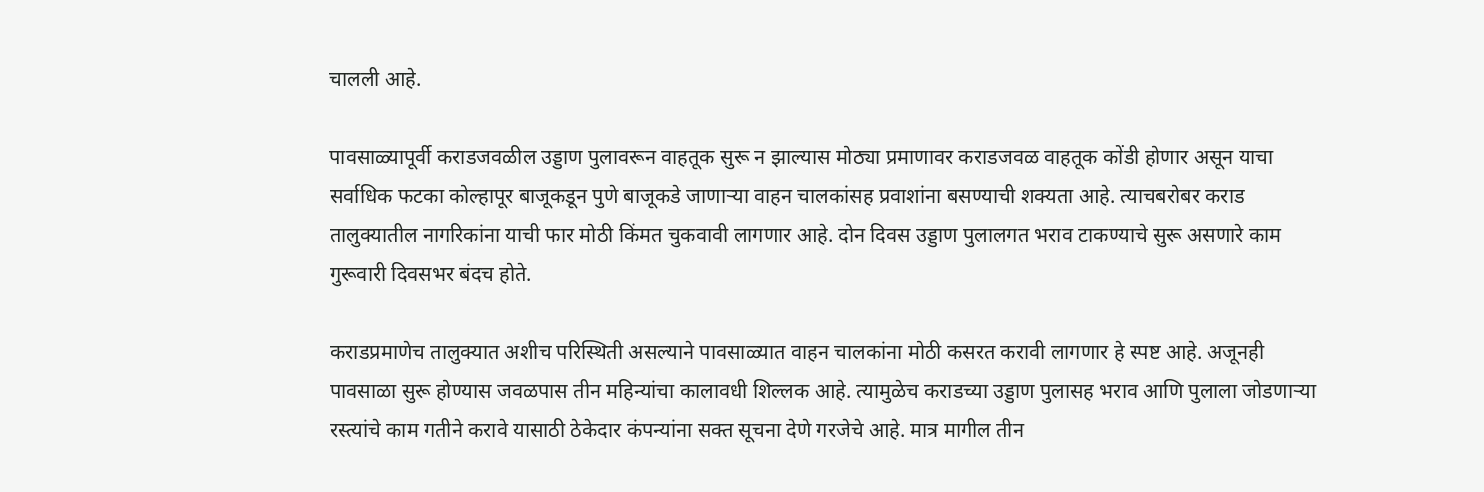चालली आहे.

पावसाळ्यापूर्वी कराडजवळील उड्डाण पुलावरून वाहतूक सुरू न झाल्यास मोठ्या प्रमाणावर कराडजवळ वाहतूक कोंडी होणार असून याचा सर्वाधिक फटका कोल्हापूर बाजूकडून पुणे बाजूकडे जाणाऱ्या वाहन चालकांसह प्रवाशांना बसण्याची शक्यता आहे. त्याचबरोबर कराड तालुक्यातील नागरिकांना याची फार मोठी किंमत चुकवावी लागणार आहे. दोन दिवस उड्डाण पुलालगत भराव टाकण्याचे सुरू असणारे काम गुरूवारी दिवसभर बंदच होते.

कराडप्रमाणेच तालुक्यात अशीच परिस्थिती असल्याने पावसाळ्यात वाहन चालकांना मोठी कसरत करावी लागणार हे स्पष्ट आहे. अजूनही पावसाळा सुरू होण्यास जवळपास तीन महिन्यांचा कालावधी शिल्लक आहे. त्यामुळेच कराडच्या उड्डाण पुलासह भराव आणि पुलाला जोडणाऱ्या रस्त्यांचे काम गतीने करावे यासाठी ठेकेदार कंपन्यांना सक्त सूचना देणे गरजेचे आहे. मात्र मागील तीन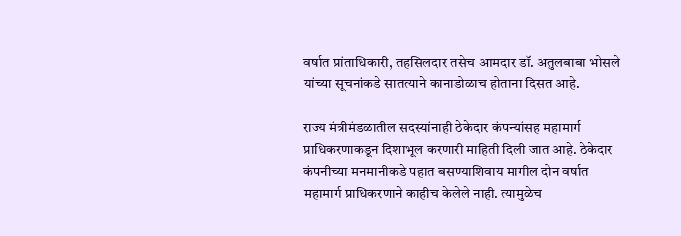वर्षात प्रांताधिकारी, तहसिलदार तसेच आमदार डॉ. अतुलबाबा भोसले यांच्या सूचनांकडे सातत्याने कानाडोळाच होताना दिसत आहे.

राज्य मंत्रीमंडळातील सदस्यांनाही ठेकेदार कंपन्यांसह महामार्ग प्राधिकरणाकडून दिशाभूल करणारी माहिती दिली जात आहे. ठेकेदार कंपनीच्या मनमानीकडे पहात बसण्याशिवाय मागील दोन वर्षात महामार्ग प्राधिकरणाने काहीच केलेले नाही. त्यामुळेच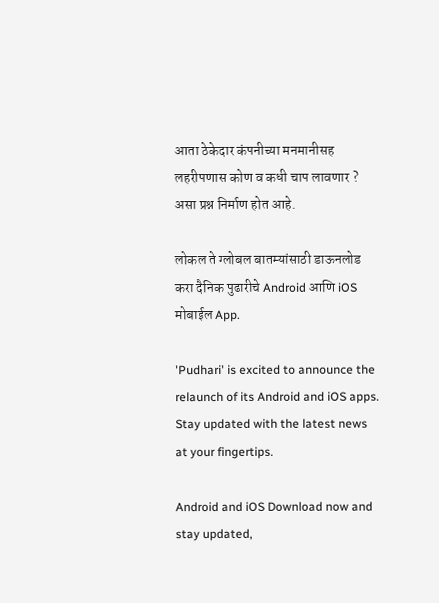आता ठेकेदार कंपनीच्या मनमानीसह लहरीपणास कोण व कधी चाप लावणार ? असा प्रश्न निर्माण होत आहे.

लोकल ते ग्लोबल बातम्यांसाठी डाऊनलोड करा दैनिक पुढारीचे Android आणि iOS मोबाईल App.

'Pudhari' is excited to announce the relaunch of its Android and iOS apps. Stay updated with the latest news at your fingertips.

Android and iOS Download now and stay updated,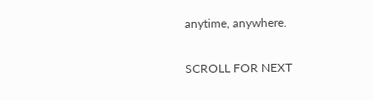anytime, anywhere.

SCROLL FOR NEXT